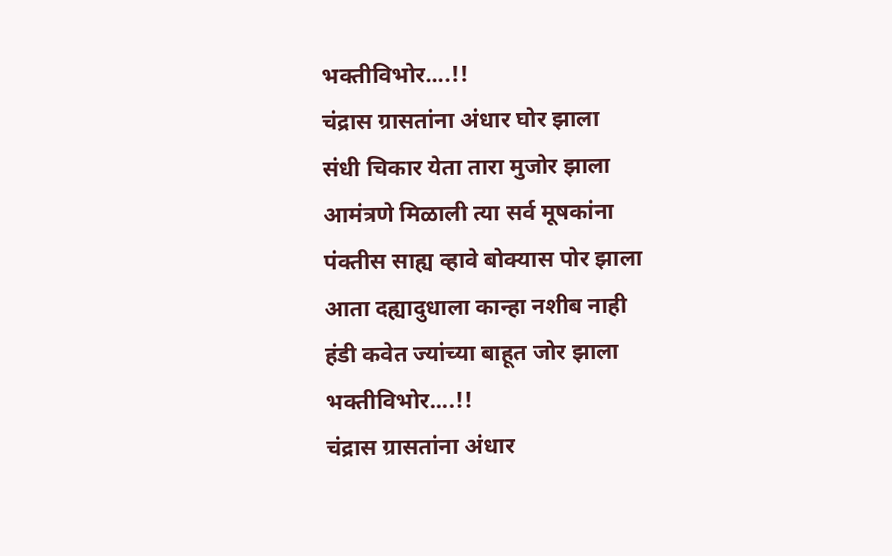भक्तीविभोर....!!
चंद्रास ग्रासतांना अंधार घोर झाला
संधी चिकार येता तारा मुजोर झाला
आमंत्रणे मिळाली त्या सर्व मूषकांना
पंक्तीस साह्य व्हावे बोक्यास पोर झाला
आता दह्यादुधाला कान्हा नशीब नाही
हंडी कवेत ज्यांच्या बाहूत जोर झाला
भक्तीविभोर....!!
चंद्रास ग्रासतांना अंधार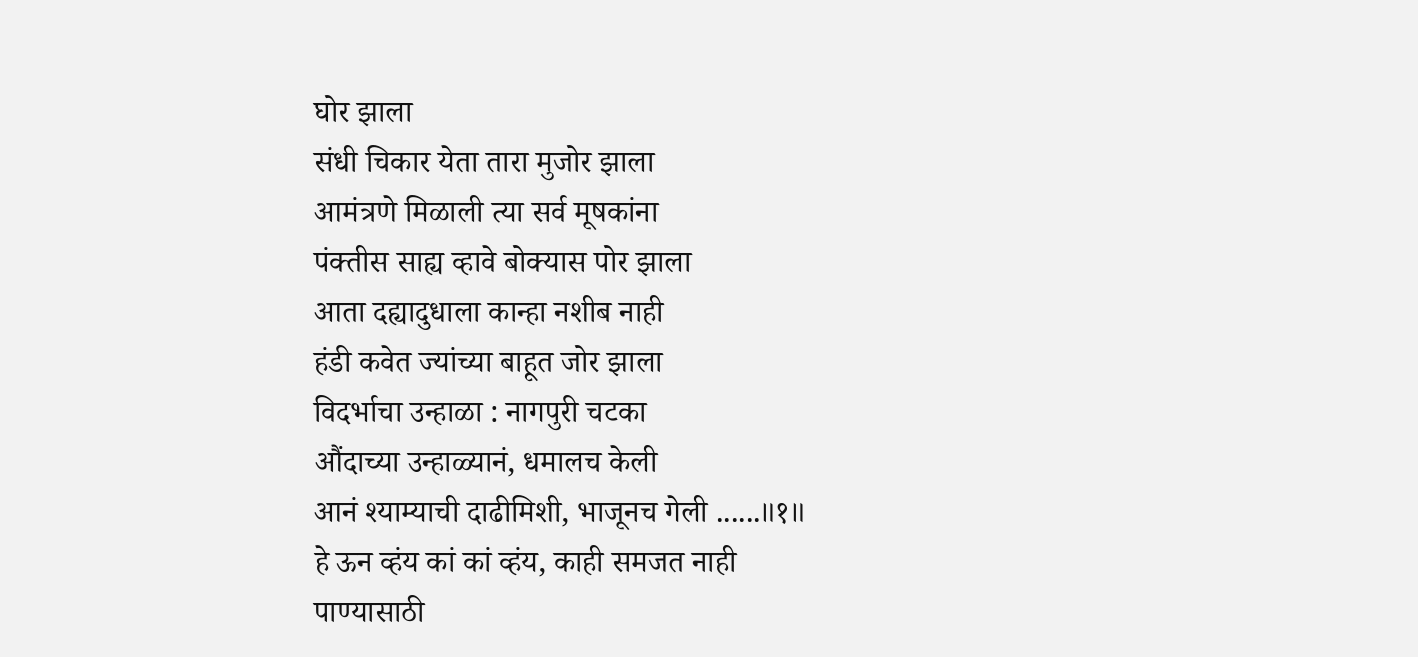घोर झाला
संधी चिकार येता तारा मुजोर झाला
आमंत्रणे मिळाली त्या सर्व मूषकांना
पंक्तीस साह्य व्हावे बोक्यास पोर झाला
आता दह्यादुधाला कान्हा नशीब नाही
हंडी कवेत ज्यांच्या बाहूत जोर झाला
विदर्भाचा उन्हाळा : नागपुरी चटका
औंदाच्या उन्हाळ्यानं, धमालच केली
आनं श्याम्याची दाढीमिशी, भाजूनच गेली ......॥१॥
हे ऊन व्हंय कां कां व्हंय, काही समजत नाही
पाण्यासाठी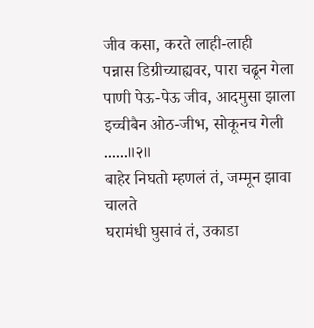जीव कसा, करते लाही-लाही
पन्नास डिग्रीच्याह्यवर, पारा चढून गेला
पाणी पेऊ-पेऊ जीव, आदमुसा झाला
इच्चीबैन ओठ-जीभ, सोकूनच गेली ......॥२॥
बाहेर निघतो म्हणलं तं, जम्मून झावा चालते
घरामंधी घुसावं तं, उकाडा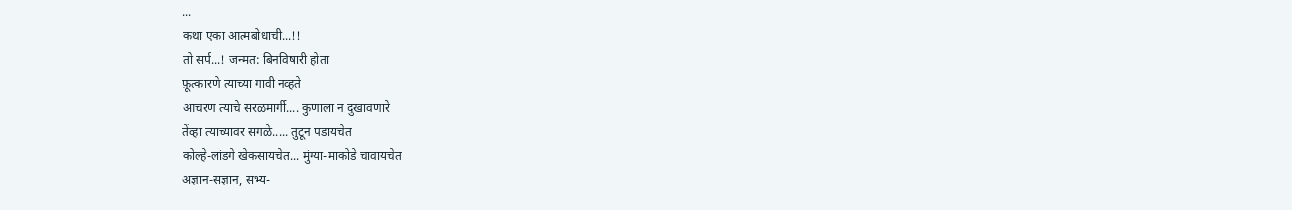...
कथा एका आत्मबोधाची...!!
तो सर्प...! जन्मत: बिनविषारी होता
फ़ूत्कारणे त्याच्या गावी नव्हते
आचरण त्याचे सरळमार्गी.... कुणाला न दुखावणारे
तेंव्हा त्याच्यावर सगळे..... तुटून पडायचेत
कोल्हे-लांडगे खेकसायचेत... मुंग्या-माकोडे चावायचेत
अज्ञान-सज्ञान, सभ्य-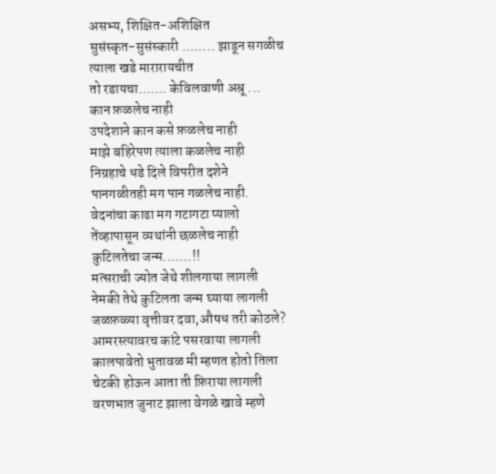असभ्य, शिक्षित-अशिक्षित
सुसंस्कृत-सुसंस्कारी ........ झाडून सगळीच
त्याला खडे मारारायचीत
तो रडायचा....... केविलवाणी अश्रू ...
कान फ़ळलेच नाही
उपदेशाने कान कसे फ़ळलेच नाही
माझे बहिरेपण त्याला कळलेच नाही
निग्रहाचे धडे दिले विपरीत दशेने
पानगळीतही मग पान गळलेच नाही.
वेदनांचा काढा मग गटागटा प्यालो
तेंव्हापासून व्यथांनी छळलेच नाही
कुटिलतेचा जन्म.......!!
मत्सराची ज्योत जेथे शीलगाया लागली
नेमकी तेथे कुटिलता जन्म घ्याया लागली
जळफ़ळ्या वृत्तीवर दवा,औषध तरी कोठले?
आमरस्त्यावरच कांटे पसरवाया लागली
कालपावेतो भुतावळ मी म्हणत होतो तिला
चेटकी होऊन आता ती फ़िराया लागली
वरणभात जुनाट झाला वेगळे खावे म्हणे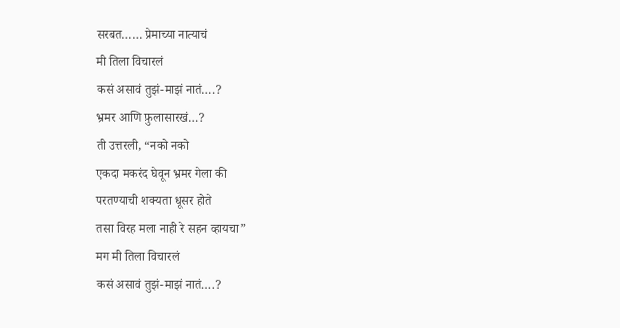सरबत…… प्रेमाच्या नात्याचं
मी तिला विचारलं
कसं असावं तुझं-माझं नातं….?
भ्रमर आणि फ़ुलासारखं…?
ती उत्तरली, “नको नको
एकदा मकरंद घेवून भ्रमर गेला की
परतण्याची शक्यता धूसर होते
तसा विरह मला नाही रे सहन व्हायचा”
मग मी तिला विचारलं
कसं असावं तुझं-माझं नातं….?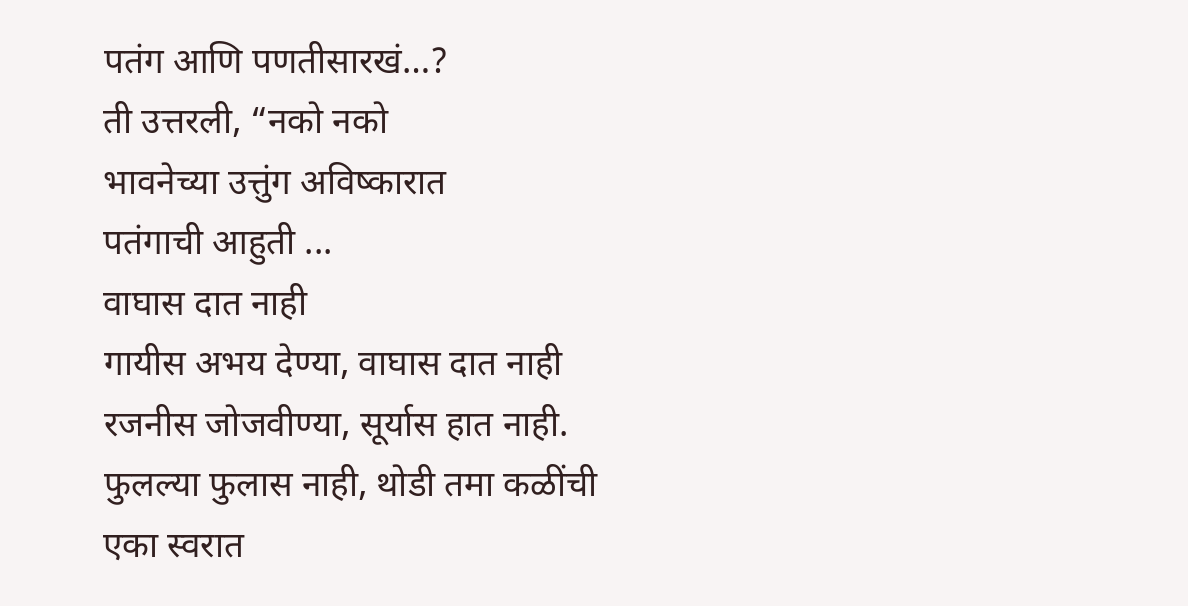पतंग आणि पणतीसारखं…?
ती उत्तरली, “नको नको
भावनेच्या उत्तुंग अविष्कारात
पतंगाची आहुती ...
वाघास दात नाही
गायीस अभय देण्या, वाघास दात नाही
रजनीस जोजवीण्या, सूर्यास हात नाही.
फुलल्या फुलास नाही, थोडी तमा कळींची
एका स्वरात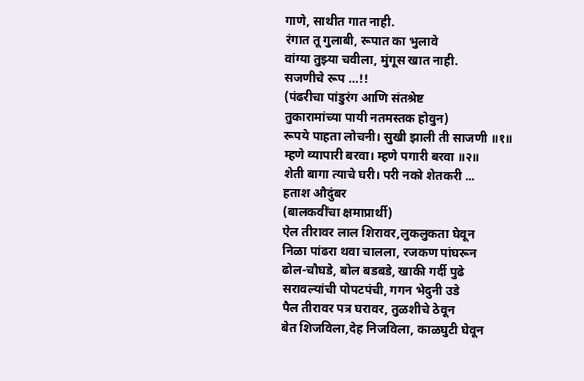गाणे, साथीत गात नाही.
रंगात तू गुलाबी, रूपात का भुलावे
वांग्या तुझ्या चवीला, मुंगूस खात नाही.
सजणीचे रूप …!!
(पंढरीचा पांडुरंग आणि संतश्रेष्ट
तुकारामांच्या पायी नतमस्तक होवुन)
रूपये पाहता लोचनी। सुखी झाली ती साजणी ॥१॥
म्हणे व्यापारी बरवा। म्हणे पगारी बरवा ॥२॥
शेती बागा त्याचे घरी। परी नको शेतकरी ...
हताश औदुंबर
(बालकवींचा क्षमाप्रार्थी)
ऐल तीरावर लाल शिरावर,लुकलुकता घेवून
निळा पांढरा थवा चालला, रजकण पांघरून
ढोल-चौघडे, बोल बडबडे, खाकी गर्दी पुढे
सरावल्यांची पोपटपंची, गगन भेदुनी उडे
पैल तीरावर पत्र घरावर, तुळशीचे ठेवून
बेत शिजविला,देह निजविला, काळघुटी घेवून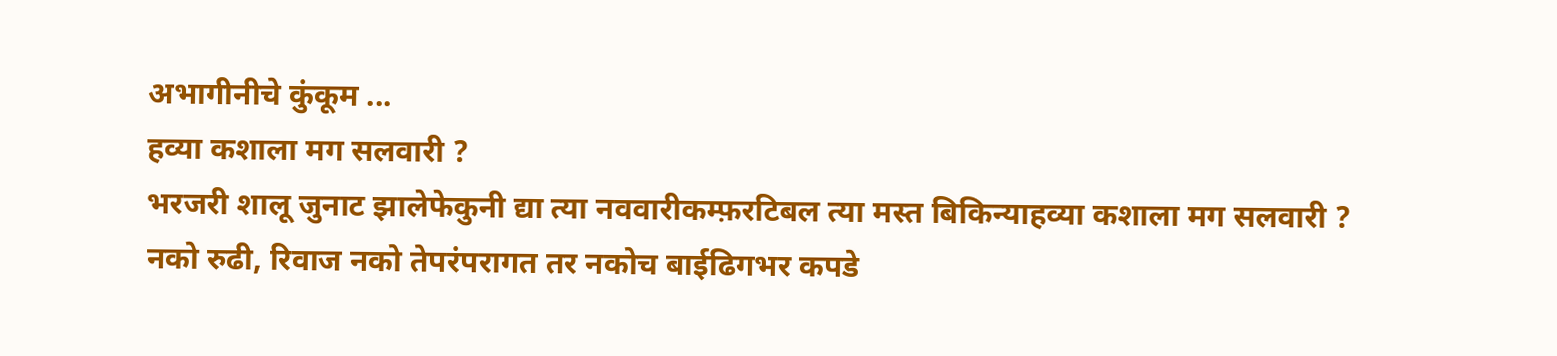अभागीनीचे कुंकूम ...
हव्या कशाला मग सलवारी ?
भरजरी शालू जुनाट झालेफेकुनी द्या त्या नववारीकम्फ़रटिबल त्या मस्त बिकिन्याहव्या कशाला मग सलवारी ?
नको रुढी, रिवाज नको तेपरंपरागत तर नकोच बाईढिगभर कपडे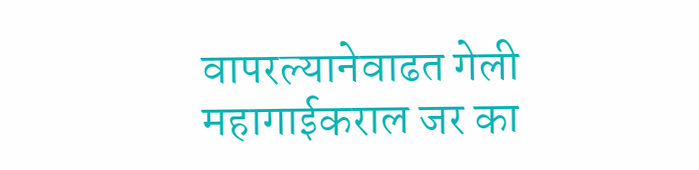वापरल्यानेवाढत गेली महागाईकराल जर का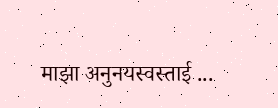माझा अनुनयस्वस्ताई ...